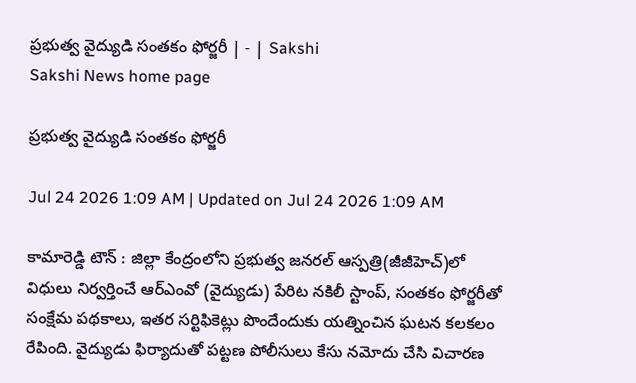ప్రభుత్వ వైద్యుడి సంతకం ఫోర్జరీ | - | Sakshi
Sakshi News home page

ప్రభుత్వ వైద్యుడి సంతకం ఫోర్జరీ

Jul 24 2026 1:09 AM | Updated on Jul 24 2026 1:09 AM

కామారెడ్డి టౌన్‌ : జిల్లా కేంద్రంలోని ప్రభుత్వ జనరల్‌ ఆస్పత్రి(జీజీహెచ్‌)లో విధులు నిర్వర్తించే ఆర్‌ఎంవో (వైద్యుడు) పేరిట నకిలీ స్టాంప్‌, సంతకం ఫోర్జరీతో సంక్షేమ పథకాలు, ఇతర సర్టిఫికెట్లు పొందేందుకు యత్నించిన ఘటన కలకలం రేపింది. వైద్యుడు ఫిర్యాదుతో పట్టణ పోలీసులు కేసు నమోదు చేసి విచారణ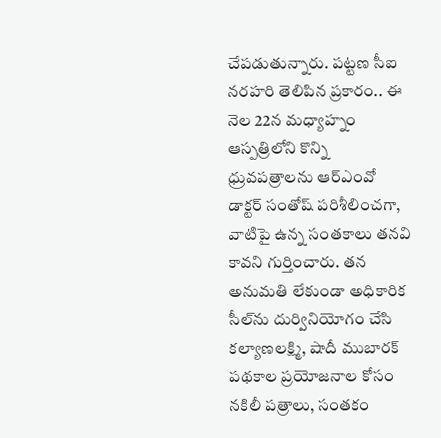చేపడుతున్నారు. పట్టణ సీఐ నరహరి తెలిపిన ప్రకారం.. ఈ నెల 22న మధ్యాహ్నం ఆస్పత్రిలోని కొన్ని ధ్రువపత్రాలను ఆర్‌ఎంవో డాక్టర్‌ సంతోష్‌ పరిశీలించగా, వాటిపై ఉన్న సంతకాలు తనవి కావని గుర్తించారు. తన అనుమతి లేకుండా అధికారిక సీల్‌ను దుర్వినియోగం చేసి కల్యాణలక్ష్మి, షాదీ ముబారక్‌ పథకాల ప్రయోజనాల కోసం నకిలీ పత్రాలు, సంతకం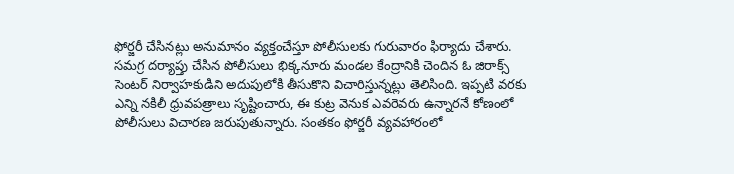ఫోర్జరీ చేసినట్లు అనుమానం వ్యక్తంచేస్తూ పోలీసులకు గురువారం ఫిర్యాదు చేశారు. సమగ్ర దర్యాప్తు చేసిన పోలీసులు భిక్కనూరు మండల కేంద్రానికి చెందిన ఓ జిరాక్స్‌ సెంటర్‌ నిర్వాహకుడిని అదుపులోకి తీసుకొని విచారిస్తున్నట్లు తెలిసింది. ఇప్పటి వరకు ఎన్ని నకిలీ ధ్రువపత్రాలు సృష్టించారు, ఈ కుట్ర వెనుక ఎవరెవరు ఉన్నారనే కోణంలో పోలీసులు విచారణ జరుపుతున్నారు. సంతకం ఫోర్జరీ వ్యవహారంలో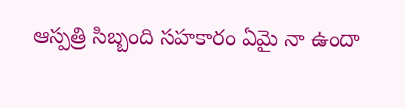ఆస్పత్రి సిబ్బంది సహకారం ఏమై నా ఉందా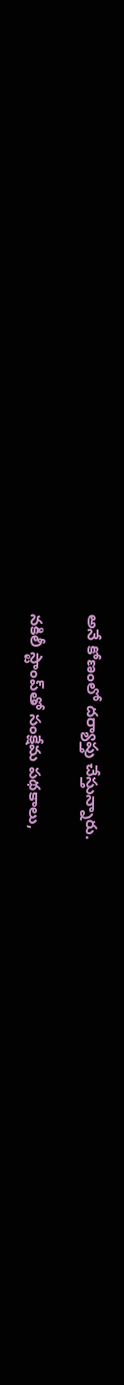అనే కోణంలో దర్యాప్తు చేస్తున్నారు.

నకిలీ స్టాంప్‌తో సంక్షేమ పథకాలు,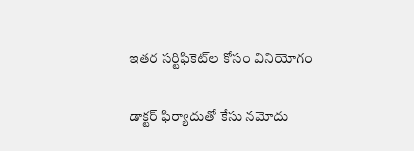ఇతర సర్టిఫికెట్‌ల కోసం వినియోగం

డాక్టర్‌ ఫిర్యాదుతో కేసు నమోదు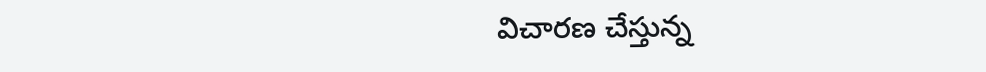విచారణ చేస్తున్న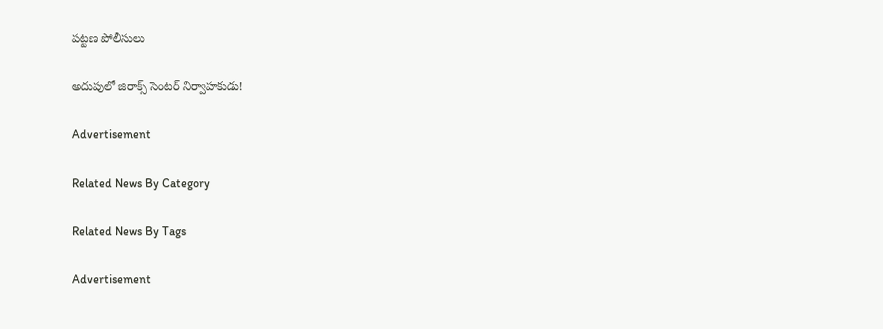పట్టణ పోలీసులు

అదుపులో జిరాక్స్‌ సెంటర్‌ నిర్వాహకుడు!

Advertisement

Related News By Category

Related News By Tags

Advertisement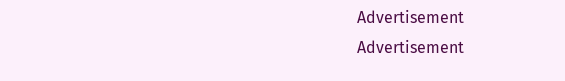Advertisement
Advertisement